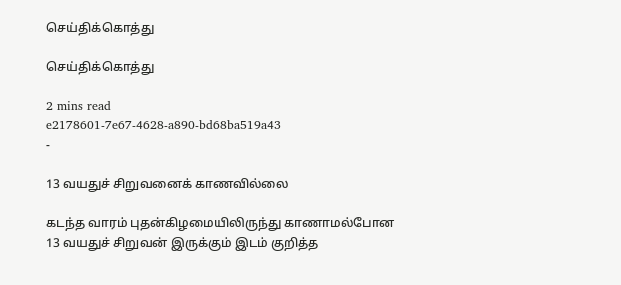செய்திக்கொத்து

செய்திக்கொத்து

2 mins read
e2178601-7e67-4628-a890-bd68ba519a43
-

13 வயதுச் சிறுவனைக் காணவில்லை

கடந்த வாரம் புதன்கிழமையிலிருந்து காணாமல்போன 13 வயதுச் சிறுவன் இருக்கும் இடம் குறித்த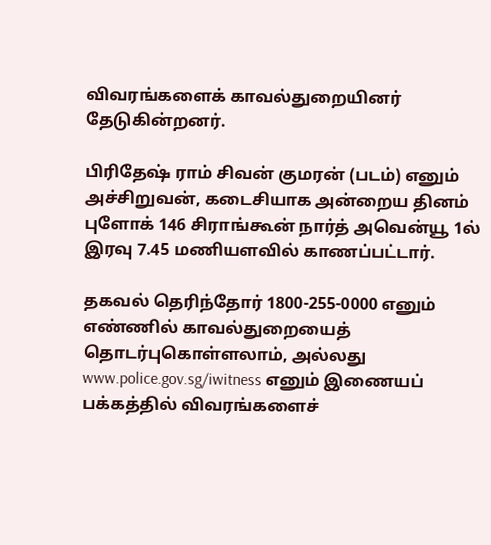விவரங்களைக் காவல்துறையினர் தேடுகின்றனர்.

பிரிதேஷ் ராம் சிவன் குமரன் (படம்) எனும் அச்சிறுவன், கடைசியாக அன்றைய தினம் புளோக் 146 சிராங்கூன் நார்த் அவென்யூ 1ல் இரவு 7.45 மணியளவில் காணப்பட்டார்.

தகவல் தெரிந்தோர் 1800-255-0000 எனும் எண்ணில் காவல்துறையைத் தொடர்புகொள்ளலாம், அல்லது www.police.gov.sg/iwitness எனும் இணையப் பக்கத்தில் விவரங்களைச்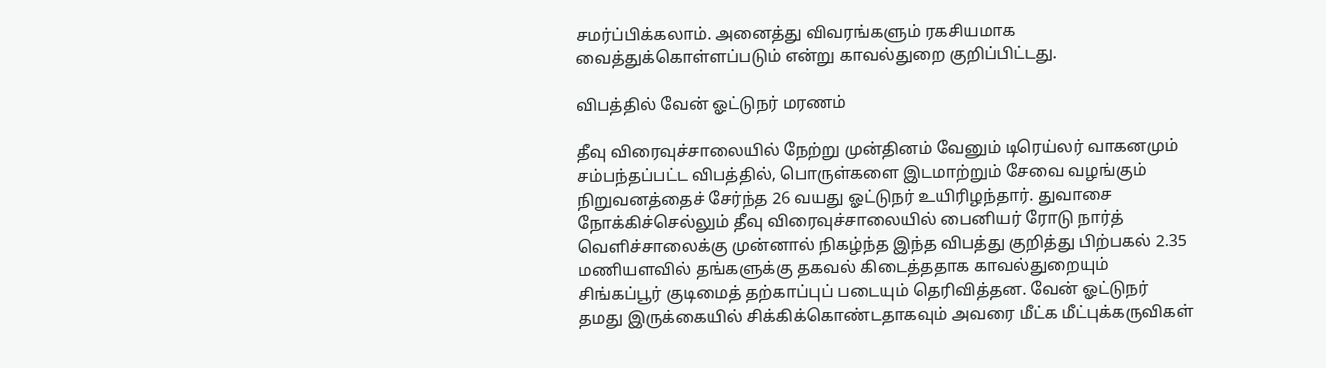சமர்ப்பிக்கலாம். அனைத்து விவரங்களும் ரகசியமாக வைத்துக்கொள்ளப்படும் என்று காவல்துறை குறிப்பிட்டது.

விபத்தில் வேன் ஓட்டுநர் மரணம்

தீவு விரைவுச்சாலையில் நேற்று முன்தினம் வேனும் டிரெய்லர் வாகனமும் சம்பந்தப்பட்ட விபத்தில், பொருள்களை இடமாற்றும் சேவை வழங்கும் நிறுவனத்தைச் சேர்ந்த 26 வயது ஓட்டுநர் உயிரிழந்தார். துவாசை நோக்கிச்செல்லும் தீவு விரைவுச்சாலையில் பைனியர் ரோடு நார்த் வெளிச்சாலைக்கு முன்னால் நிகழ்ந்த இந்த விபத்து குறித்து பிற்பகல் 2.35 மணியளவில் தங்களுக்கு தகவல் கிடைத்ததாக காவல்துறையும் சிங்கப்பூர் குடிமைத் தற்காப்புப் படையும் தெரிவித்தன. வேன் ஓட்டுநர் தமது இருக்கையில் சிக்கிக்கொண்டதாகவும் அவரை மீட்க மீட்புக்கருவிகள்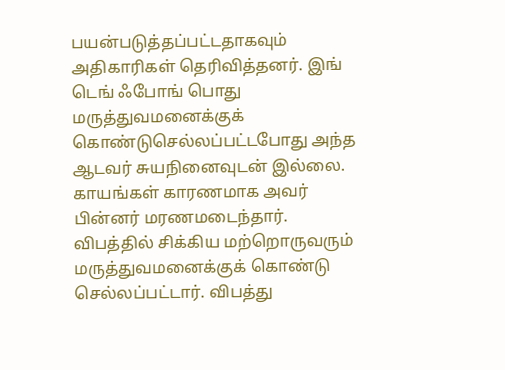பயன்படுத்தப்பட்டதாகவும் அதிகாரிகள் தெரிவித்தனர். இங் டெங் ஃபோங் பொது மருத்துவமனைக்குக் கொண்டுசெல்லப்பட்டபோது அந்த ஆடவர் சுயநினைவுடன் இல்லை. காயங்கள் காரணமாக அவர் பின்னர் மரணமடைந்தார். விபத்தில் சிக்கிய மற்றொருவரும் மருத்துவமனைக்குக் கொண்டு செல்லப்பட்டார். விபத்து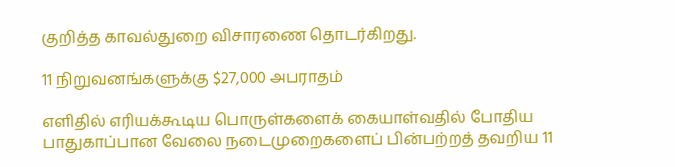குறித்த காவல்துறை விசாரணை தொடர்கிறது.

11 நிறுவனங்களுக்கு $27,000 அபராதம்

எளிதில் எரியக்கூடிய பொருள்களைக் கையாள்வதில் போதிய பாதுகாப்பான வேலை நடைமுறைகளைப் பின்பற்றத் தவறிய 11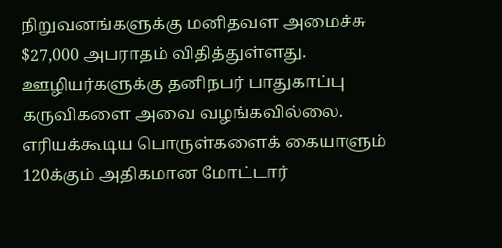நிறுவனங்களுக்கு மனிதவள அமைச்சு $27,000 அபராதம் விதித்துள்ளது. ஊழியர்களுக்கு தனிநபர் பாதுகாப்பு கருவிகளை அவை வழங்கவில்லை. எரியக்கூடிய பொருள்களைக் கையாளும் 120க்கும் அதிகமான மோட்டார்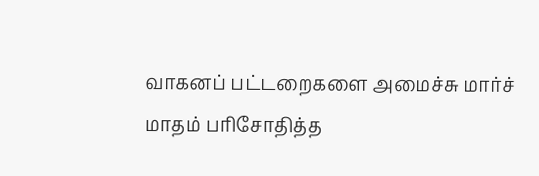வாகனப் பட்டறைகளை அமைச்சு மார்ச் மாதம் பரிசோதித்த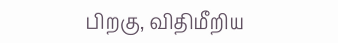பிறகு, விதிமீறிய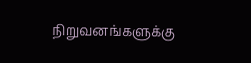நிறுவனங்களுக்கு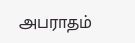அபராதம்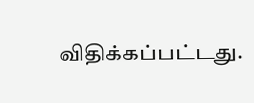விதிக்கப்பட்டது.